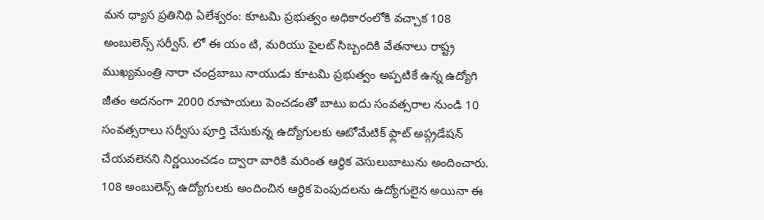మన ధ్యాస ప్రతినిథి ఏలేశ్వరం: కూటమి ప్రభుత్వం అధికారంలోకి వచ్చాక 108 అంబులెన్స్ సర్వీస్. లో ఈ యం టి, మరియు పైలట్ సిబ్బందికి వేతనాలు రాష్ట్ర ముఖ్యమంత్రి నారా చంద్రబాబు నాయుడు కూటమి ప్రభుత్వం అప్పటికే ఉన్న ఉద్యోగి జీతం అదనంగా 2000 రూపాయలు పెంచడంతో బాటు ఐదు సంవత్సరాల నుండి 10 సంవత్సరాలు సర్వీసు పూర్తి చేసుకున్న ఉద్యోగులకు ఆటోమేటిక్ ఫ్లాట్ అప్గ్రడేషన్ చేయవలెనని నిర్ణయించడం ద్వారా వారికి మరింత ఆర్థిక వెసులుబాటును అందించారు. 108 అంబులెన్స్ ఉద్యోగులకు అందించిన ఆర్థిక పెంపుదలను ఉద్యోగులైన అయినా ఈ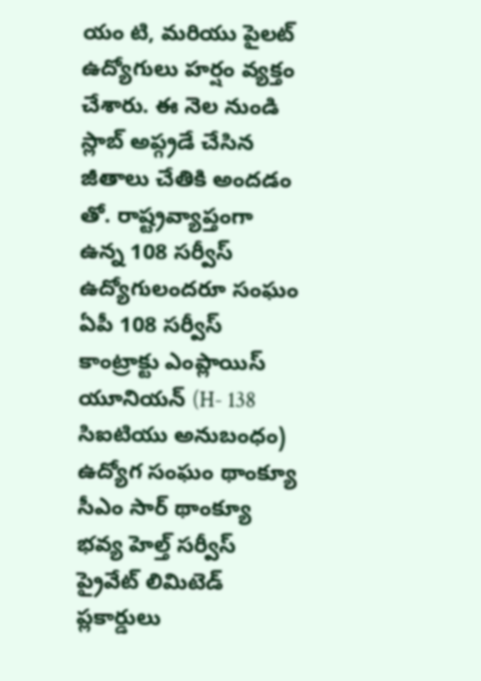యం టి, మరియు పైలట్ ఉద్యోగులు హర్షం వ్యక్తం చేశారు. ఈ నెల నుండి స్లాబ్ అప్గ్రడే చేసిన జీతాలు చేతికి అందడం తో. రాష్ట్రవ్యాప్తంగా ఉన్న 108 సర్వీస్ ఉద్యోగులందరూ సంఘం ఏపీ 108 సర్వీస్ కాంట్రాక్టు ఎంప్లాయిస్ యూనియన్ (H- 138 సిఐటియు అనుబంధం) ఉద్యోగ సంఘం థాంక్యూ సీఎం సార్ థాంక్యూ భవ్య హెల్త్ సర్వీస్ ప్రైవేట్ లిమిటెడ్ ప్లకార్డులు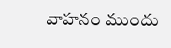వాహనం ముందు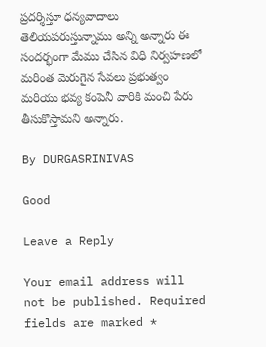ప్రదర్శిస్తూ ధన్యవాదాలు తెలియపరుస్తున్నాము అన్ని అన్నారు ఈ సందర్భంగా మేము చేసిన విధి నిర్వహణలో మరింత మెరుగైన సేవలు ప్రభుత్వం మరియు భవ్య కంపెనీ వారికి మంచి పేరు తీసుకొస్తామని అన్నారు.

By DURGASRINIVAS

Good

Leave a Reply

Your email address will not be published. Required fields are marked *